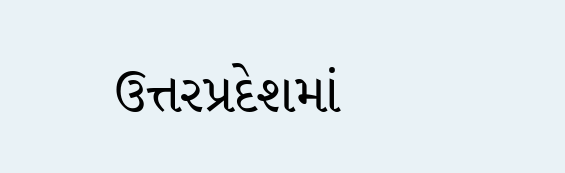ઉત્તરપ્રદેશમાં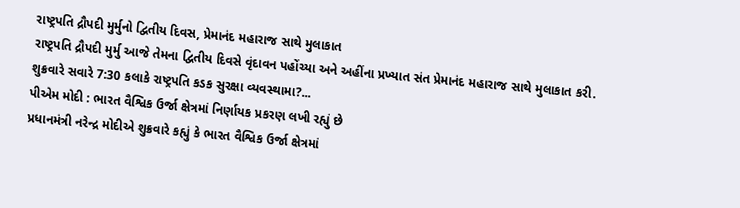રાષ્ટ્રપતિ દ્રૌપદી મુર્મુનો દ્વિતીય દિવસ, પ્રેમાનંદ મહારાજ સાથે મુલાકાત
રાષ્ટ્રપતિ દ્રૌપદી મુર્મુ આજે તેમના દ્વિતીય દિવસે વૃંદાવન પહોંચ્યા અને અહીંના પ્રખ્યાત સંત પ્રેમાનંદ મહારાજ સાથે મુલાકાત કરી. શુક્રવારે સવારે 7:30 કલાકે રાષ્ટ્રપતિ કડક સુરક્ષા વ્યવસ્થામા?...
પીએમ મોદી : ભારત વૈશ્વિક ઉર્જા ક્ષેત્રમાં નિર્ણાયક પ્રકરણ લખી રહ્યું છે
પ્રધાનમંત્રી નરેન્દ્ર મોદીએ શુક્રવારે કહ્યું કે ભારત વૈશ્વિક ઉર્જા ક્ષેત્રમાં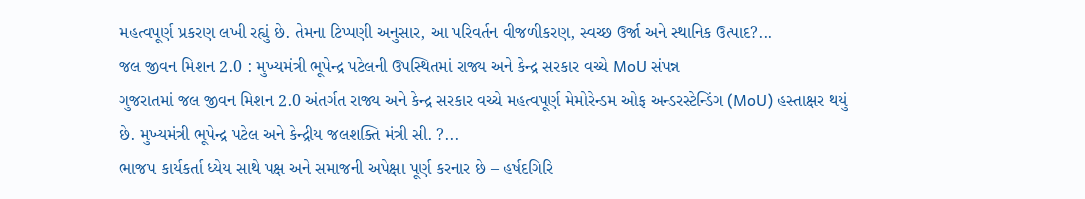મહત્વપૂર્ણ પ્રકરણ લખી રહ્યું છે. તેમના ટિપ્પણી અનુસાર, આ પરિવર્તન વીજળીકરણ, સ્વચ્છ ઉર્જા અને સ્થાનિક ઉત્પાદ?...
જલ જીવન મિશન 2.0 : મુખ્યમંત્રી ભૂપેન્દ્ર પટેલની ઉપસ્થિતમાં રાજ્ય અને કેન્દ્ર સરકાર વચ્ચે MoU સંપન્ન
ગુજરાતમાં જલ જીવન મિશન 2.0 અંતર્ગત રાજ્ય અને કેન્દ્ર સરકાર વચ્ચે મહત્વપૂર્ણ મેમોરેન્ડમ ઓફ અન્ડરસ્ટેન્ડિંગ (MoU) હસ્તાક્ષર થયું છે. મુખ્યમંત્રી ભૂપેન્દ્ર પટેલ અને કેન્દ્રીય જલશક્તિ મંત્રી સી. ?...
ભાજપ કાર્યકર્તા ધ્યેય સાથે પક્ષ અને સમાજની અપેક્ષા પૂર્ણ કરનાર છે – હર્ષદગિરિ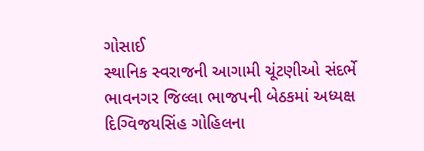ગોસાઈ
સ્થાનિક સ્વરાજની આગામી ચૂંટણીઓ સંદર્ભે ભાવનગર જિલ્લા ભાજપની બેઠકમાં અધ્યક્ષ દિગ્વિજયસિંહ ગોહિલના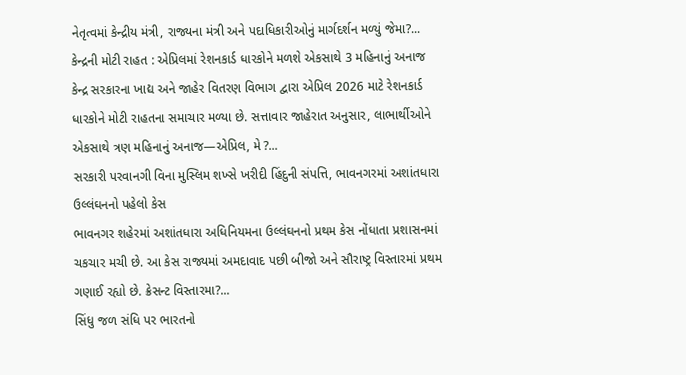નેતૃત્વમાં કેન્દ્રીય મંત્રી, રાજ્યના મંત્રી અને પદાધિકારીઓનું માર્ગદર્શન મળ્યું જેમા?...
કેન્દ્રની મોટી રાહત : એપ્રિલમાં રેશનકાર્ડ ધારકોને મળશે એકસાથે 3 મહિનાનું અનાજ
કેન્દ્ર સરકારના ખાદ્ય અને જાહેર વિતરણ વિભાગ દ્વારા એપ્રિલ 2026 માટે રેશનકાર્ડ ધારકોને મોટી રાહતના સમાચાર મળ્યા છે. સત્તાવાર જાહેરાત અનુસાર, લાભાર્થીઓને એકસાથે ત્રણ મહિનાનું અનાજ—એપ્રિલ, મે ?...
સરકારી પરવાનગી વિના મુસ્લિમ શખ્સે ખરીદી હિંદુની સંપત્તિ, ભાવનગરમાં અશાંતધારા ઉલ્લંઘનનો પહેલો કેસ
ભાવનગર શહેરમાં અશાંતધારા અધિનિયમના ઉલ્લંઘનનો પ્રથમ કેસ નોંધાતા પ્રશાસનમાં ચકચાર મચી છે. આ કેસ રાજ્યમાં અમદાવાદ પછી બીજો અને સૌરાષ્ટ્ર વિસ્તારમાં પ્રથમ ગણાઈ રહ્યો છે. ક્રેસન્ટ વિસ્તારમા?...
સિંધુ જળ સંધિ પર ભારતનો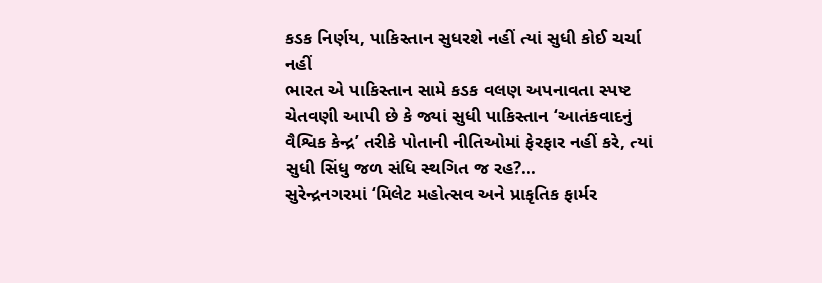કડક નિર્ણય, પાકિસ્તાન સુધરશે નહીં ત્યાં સુધી કોઈ ચર્ચા નહીં
ભારત એ પાકિસ્તાન સામે કડક વલણ અપનાવતા સ્પષ્ટ ચેતવણી આપી છે કે જ્યાં સુધી પાકિસ્તાન ‘આતંકવાદનું વૈશ્વિક કેન્દ્ર’ તરીકે પોતાની નીતિઓમાં ફેરફાર નહીં કરે, ત્યાં સુધી સિંધુ જળ સંધિ સ્થગિત જ રહ?...
સુરેન્દ્રનગરમાં ‘મિલેટ મહોત્સવ અને પ્રાકૃતિક ફાર્મર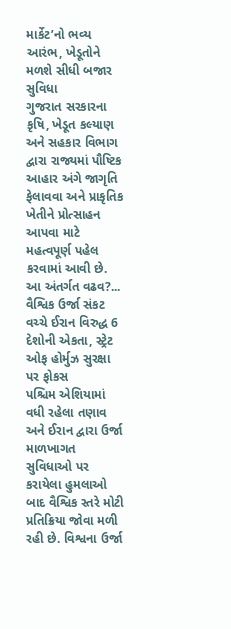માર્કેટ’નો ભવ્ય આરંભ, ખેડૂતોને મળશે સીધી બજાર સુવિધા
ગુજરાત સરકારના કૃષિ, ખેડૂત કલ્યાણ અને સહકાર વિભાગ દ્વારા રાજ્યમાં પૌષ્ટિક આહાર અંગે જાગૃતિ ફેલાવવા અને પ્રાકૃતિક ખેતીને પ્રોત્સાહન આપવા માટે મહત્વપૂર્ણ પહેલ કરવામાં આવી છે. આ અંતર્ગત વઢવ?...
વૈશ્વિક ઉર્જા સંકટ વચ્ચે ઈરાન વિરુદ્ધ 6 દેશોની એકતા, સ્ટ્રેટ ઓફ હોર્મુઝ સુરક્ષા પર ફોકસ
પશ્ચિમ એશિયામાં વધી રહેલા તણાવ અને ઈરાન દ્વારા ઉર્જા માળખાગત સુવિધાઓ પર કરાયેલા હુમલાઓ બાદ વૈશ્વિક સ્તરે મોટી પ્રતિક્રિયા જોવા મળી રહી છે. વિશ્વના ઉર્જા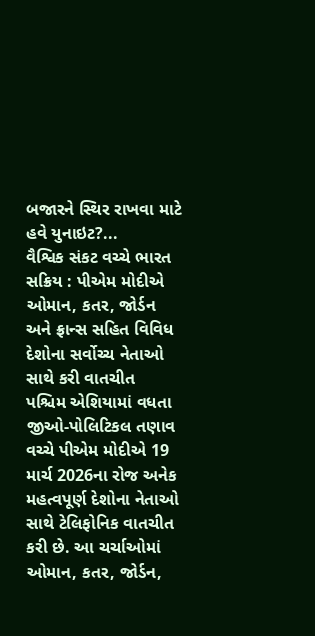બજારને સ્થિર રાખવા માટે હવે યુનાઇટ?...
વૈશ્વિક સંકટ વચ્ચે ભારત સક્રિય : પીએમ મોદીએ ઓમાન, કતર, જોર્ડન અને ફ્રાન્સ સહિત વિવિધ દેશોના સર્વોચ્ચ નેતાઓ સાથે કરી વાતચીત
પશ્ચિમ એશિયામાં વધતા જીઓ-પોલિટિકલ તણાવ વચ્ચે પીએમ મોદીએ 19 માર્ચ 2026ના રોજ અનેક મહત્વપૂર્ણ દેશોના નેતાઓ સાથે ટેલિફોનિક વાતચીત કરી છે. આ ચર્ચાઓમાં ઓમાન, કતર, જોર્ડન,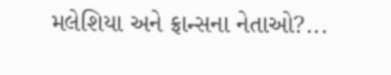મલેશિયા અને ફ્રાન્સના નેતાઓ?...